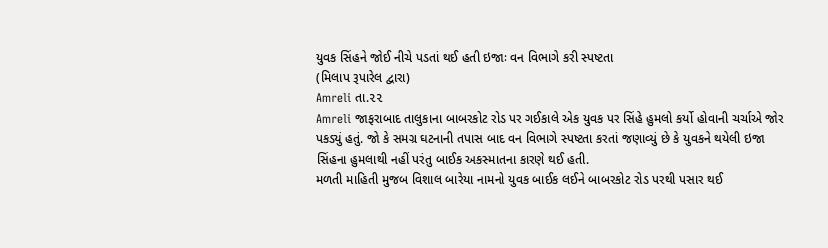યુવક સિંહને જોઈ નીચે પડતાં થઈ હતી ઇજાઃ વન વિભાગે કરી સ્પષ્ટતા
(મિલાપ રૂપારેલ દ્વારા)
Amreli તા.૨૨
Amreli જાફરાબાદ તાલુકાના બાબરકોટ રોડ પર ગઈકાલે એક યુવક પર સિંહે હુમલો કર્યો હોવાની ચર્ચાએ જોર પકડ્યું હતું. જો કે સમગ્ર ઘટનાની તપાસ બાદ વન વિભાગે સ્પષ્ટતા કરતાં જણાવ્યું છે કે યુવકને થયેલી ઇજા સિંહના હુમલાથી નહીં પરંતુ બાઈક અકસ્માતના કારણે થઈ હતી.
મળતી માહિતી મુજબ વિશાલ બારેયા નામનો યુવક બાઈક લઈને બાબરકોટ રોડ પરથી પસાર થઈ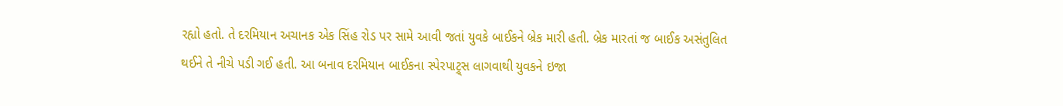રહ્યો હતો. તે દરમિયાન અચાનક એક સિંહ રોડ પર સામે આવી જતાં યુવકે બાઈકને બ્રેક મારી હતી. બ્રેક મારતાં જ બાઈક અસંતુલિત થઈને તે નીચે પડી ગઈ હતી. આ બનાવ દરમિયાન બાઈકના સ્પેરપાટ્ર્સ લાગવાથી યુવકને ઇજા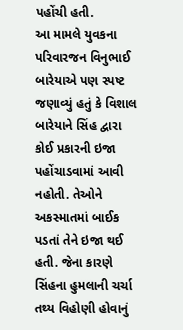પહોંચી હતી.
આ મામલે યુવકના પરિવારજન વિનુભાઈ બારેયાએ પણ સ્પષ્ટ જણાવ્યું હતું કે વિશાલ બારેયાને સિંહ દ્વારા કોઈ પ્રકારની ઇજા પહોંચાડવામાં આવી નહોતી. તેઓને અકસ્માતમાં બાઈક પડતાં તેને ઇજા થઈ હતી. જેના કારણે સિંહના હુમલાની ચર્ચા તથ્ય વિહોણી હોવાનું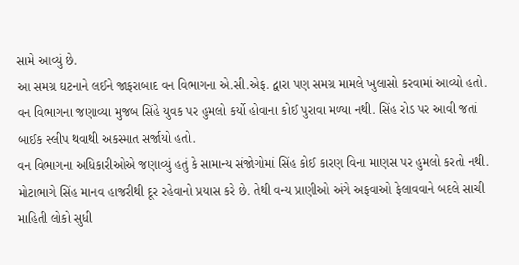સામે આવ્યું છે.
આ સમગ્ર ઘટનાને લઈને જાફરાબાદ વન વિભાગના એ.સી.એફ. દ્વારા પણ સમગ્ર મામલે ખુલાસો કરવામાં આવ્યો હતો. વન વિભાગના જણાવ્યા મુજબ સિંહે યુવક પર હુમલો કર્યો હોવાના કોઈ પુરાવા મળ્યા નથી. સિંહ રોડ પર આવી જતાં બાઈક સ્લીપ થવાથી અકસ્માત સર્જાયો હતો.
વન વિભાગના અધિકારીઓએ જણાવ્યું હતું કે સામાન્ય સંજોગોમાં સિંહ કોઈ કારણ વિના માણસ પર હુમલો કરતો નથી. મોટાભાગે સિંહ માનવ હાજરીથી દૂર રહેવાનો પ્રયાસ કરે છે. તેથી વન્ય પ્રાણીઓ અંગે અફવાઓ ફેલાવવાને બદલે સાચી માહિતી લોકો સુધી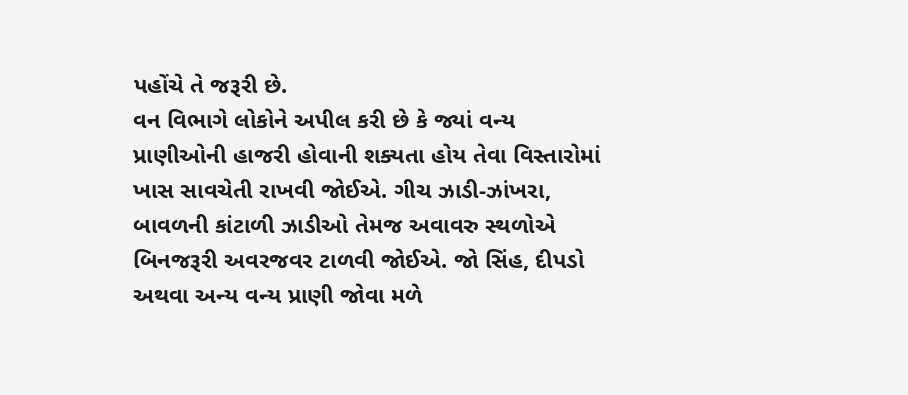પહોંચે તે જરૂરી છે.
વન વિભાગે લોકોને અપીલ કરી છે કે જ્યાં વન્ય પ્રાણીઓની હાજરી હોવાની શક્યતા હોય તેવા વિસ્તારોમાં ખાસ સાવચેતી રાખવી જોઈએ. ગીચ ઝાડી-ઝાંખરા, બાવળની કાંટાળી ઝાડીઓ તેમજ અવાવરુ સ્થળોએ બિનજરૂરી અવરજવર ટાળવી જોઈએ. જો સિંહ, દીપડો અથવા અન્ય વન્ય પ્રાણી જોવા મળે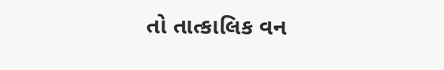તો તાત્કાલિક વન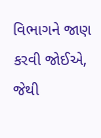વિભાગને જાણ કરવી જોઈએ, જેથી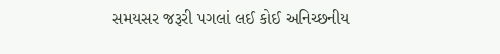સમયસર જરૂરી પગલાં લઈ કોઈ અનિચ્છનીય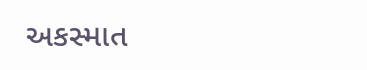અકસ્માત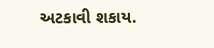અટકાવી શકાય.